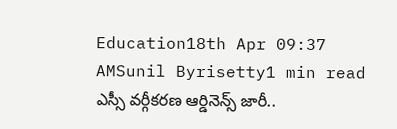Education18th Apr 09:37 AMSunil Byrisetty1 min read
ఎస్సీ వర్గీకరణ ఆర్డినెన్స్ జారీ..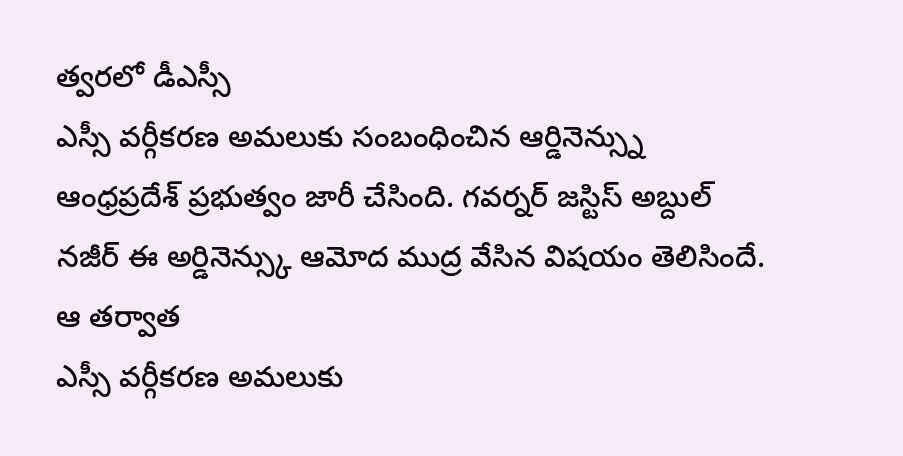త్వరలో డీఎస్సీ
ఎస్సీ వర్గీకరణ అమలుకు సంబంధించిన ఆర్డినెన్స్ను ఆంధ్రప్రదేశ్ ప్రభుత్వం జారీ చేసింది. గవర్నర్ జస్టిస్ అబ్దుల్ నజీర్ ఈ అర్డినెన్స్కు ఆమోద ముద్ర వేసిన విషయం తెలిసిందే. ఆ తర్వాత
ఎస్సీ వర్గీకరణ అమలుకు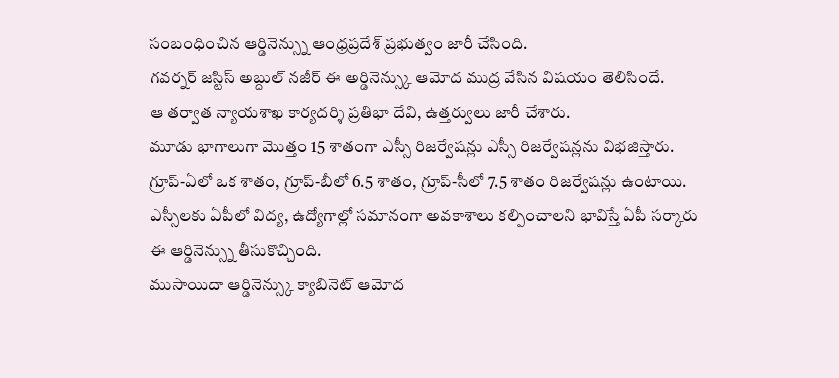సంబంధించిన ఆర్డినెన్స్ను ఆంధ్రప్రదేశ్ ప్రభుత్వం జారీ చేసింది.
గవర్నర్ జస్టిస్ అబ్దుల్ నజీర్ ఈ అర్డినెన్స్కు ఆమోద ముద్ర వేసిన విషయం తెలిసిందే.
ఆ తర్వాత న్యాయశాఖ కార్యదర్శి ప్రతిభా దేవి, ఉత్తర్వులు జారీ చేశారు.
మూడు భాగాలుగా మొత్తం 15 శాతంగా ఎస్సీ రిజర్వేషన్లు ఎస్సీ రిజర్వేషన్లను విభజిస్తారు.
గ్రూప్-ఏలో ఒక శాతం, గ్రూప్-బీలో 6.5 శాతం, గ్రూప్-సీలో 7.5 శాతం రిజర్వేషన్లు ఉంటాయి.
ఎస్సీలకు ఏపీలో విద్య, ఉద్యోగాల్లో సమానంగా అవకాశాలు కల్పించాలని భావిస్తే ఏపీ సర్కారు ఈ ఆర్డినెన్స్ను తీసుకొచ్చింది.
ముసాయిదా ఆర్డినెన్స్కు క్యాబినెట్ ఆమోద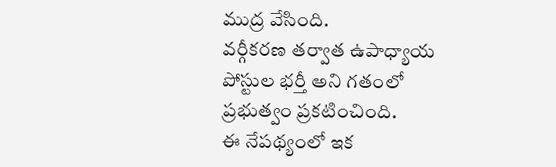ముద్ర వేసింది.
వర్గీకరణ తర్వాత ఉపాధ్యాయ పోస్టుల భర్తీ అని గతంలో ప్రభుత్వం ప్రకటించింది.
ఈ నేపథ్యంలో ఇక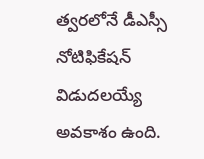త్వరలోనే డీఎస్సీ నోటిఫికేషన్ విడుదలయ్యే అవకాశం ఉంది.